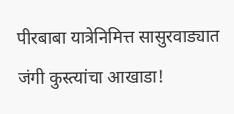पीरबाबा यात्रेनिमित्त सासुरवाड्यात जंगी कुस्त्यांचा आखाडा!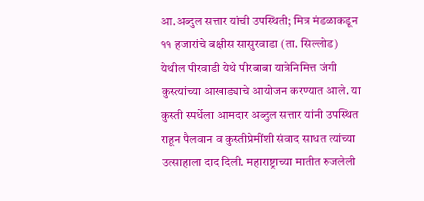आ.अब्दुल सत्तार यांची उपस्थिती; मित्र मंडळाकडून ११ हजारांचे बक्षीस सासुरवाडा (ता. सिल्लोड) येथील पीरवाडी येथे पीरबाबा यात्रेनिमित्त जंगी कुस्त्यांच्या आखाड्याचे आयोजन करण्यात आले. या कुस्ती स्पर्धेला आमदार अब्दुल सत्तार यांनी उपस्थित राहून पैलवान व कुस्तीप्रेमींशी संवाद साधत त्यांच्या उत्साहाला दाद दिली. महाराष्ट्राच्या मातीत रुजलेली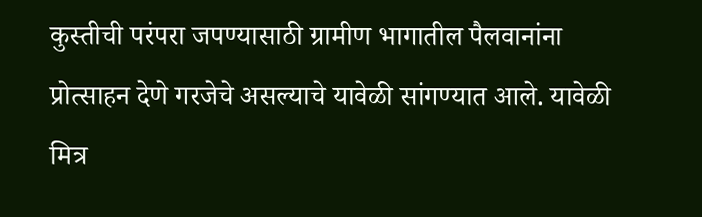कुस्तीची परंपरा जपण्यासाठी ग्रामीण भागातील पैलवानांना प्रोत्साहन देणे गरजेचे असल्याचे यावेळी सांगण्यात आले. यावेळी मित्र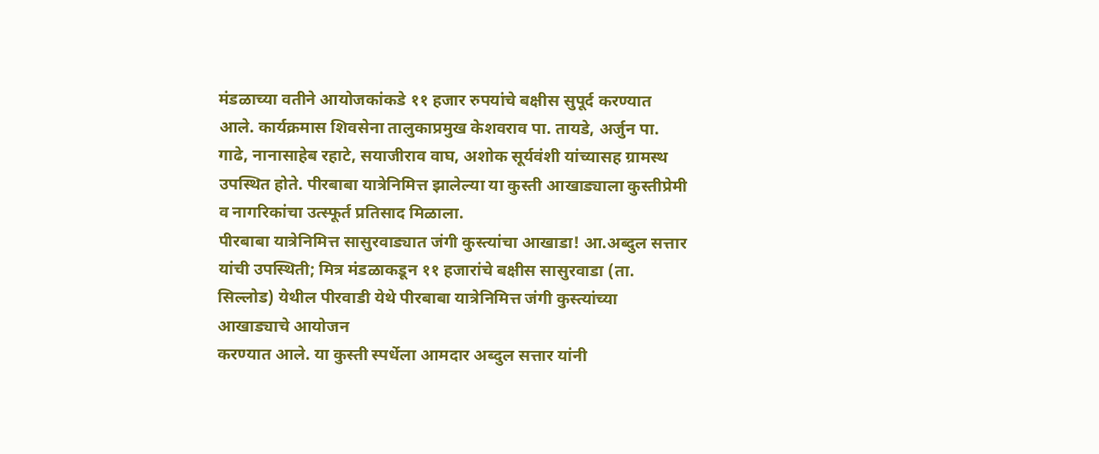मंडळाच्या वतीने आयोजकांकडे ११ हजार रुपयांचे बक्षीस सुपूर्द करण्यात आले. कार्यक्रमास शिवसेना तालुकाप्रमुख केशवराव पा. तायडे, अर्जुन पा. गाढे, नानासाहेब रहाटे, सयाजीराव वाघ, अशोक सूर्यवंशी यांच्यासह ग्रामस्थ उपस्थित होते. पीरबाबा यात्रेनिमित्त झालेल्या या कुस्ती आखाड्याला कुस्तीप्रेमी व नागरिकांचा उत्स्फूर्त प्रतिसाद मिळाला.
पीरबाबा यात्रेनिमित्त सासुरवाड्यात जंगी कुस्त्यांचा आखाडा! आ.अब्दुल सत्तार यांची उपस्थिती; मित्र मंडळाकडून ११ हजारांचे बक्षीस सासुरवाडा (ता. सिल्लोड) येथील पीरवाडी येथे पीरबाबा यात्रेनिमित्त जंगी कुस्त्यांच्या आखाड्याचे आयोजन
करण्यात आले. या कुस्ती स्पर्धेला आमदार अब्दुल सत्तार यांनी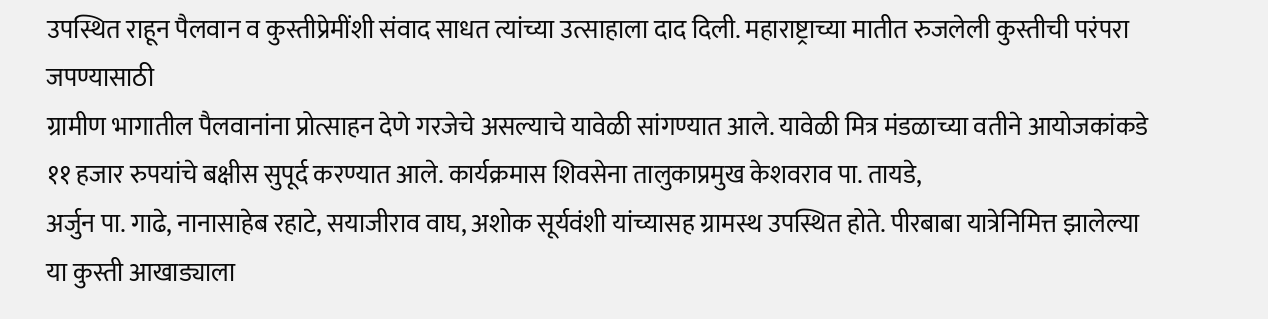उपस्थित राहून पैलवान व कुस्तीप्रेमींशी संवाद साधत त्यांच्या उत्साहाला दाद दिली. महाराष्ट्राच्या मातीत रुजलेली कुस्तीची परंपरा जपण्यासाठी
ग्रामीण भागातील पैलवानांना प्रोत्साहन देणे गरजेचे असल्याचे यावेळी सांगण्यात आले. यावेळी मित्र मंडळाच्या वतीने आयोजकांकडे ११ हजार रुपयांचे बक्षीस सुपूर्द करण्यात आले. कार्यक्रमास शिवसेना तालुकाप्रमुख केशवराव पा. तायडे,
अर्जुन पा. गाढे, नानासाहेब रहाटे, सयाजीराव वाघ, अशोक सूर्यवंशी यांच्यासह ग्रामस्थ उपस्थित होते. पीरबाबा यात्रेनिमित्त झालेल्या या कुस्ती आखाड्याला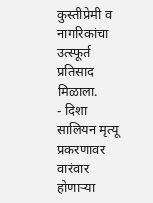कुस्तीप्रेमी व नागरिकांचा उत्स्फूर्त प्रतिसाद मिळाला.
- दिशा सालियन मृत्यू प्रकरणावर वारंवार होणाऱ्या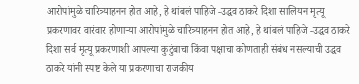आरोपांमुळे चारित्र्याहनन होत आहे, हे थांबलं पाहिजे -उद्धव ठाकरे दिशा सालियन मृत्यू प्रकरणावर वारंवार होणाऱ्या आरोपांमुळे चारित्र्याहनन होत आहे, हे थांबलं पाहिजे -उद्धव ठाकरे दिशा सर्व मृत्यू प्रकरणाशी आपल्या कुटुंबाचा किंवा पक्षाचा कोणताही संबंध नसल्याची उद्धव ठाकरे यांनी स्पष्ट केले या प्रकरणाचा राजकीय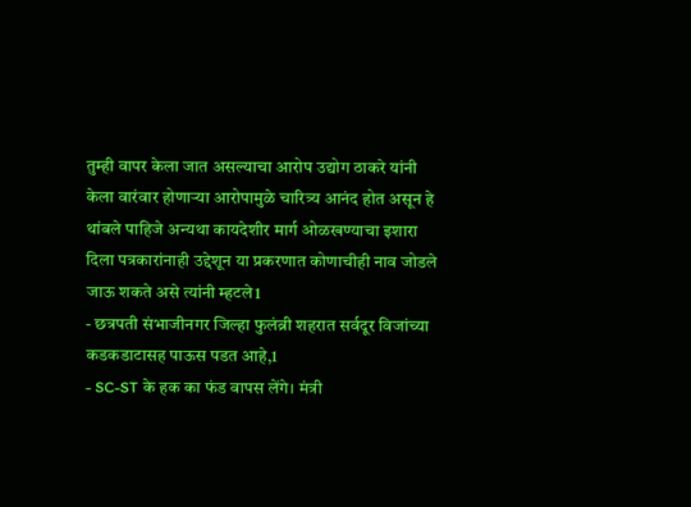तुम्ही वापर केला जात असल्याचा आरोप उद्योग ठाकरे यांनी केला वारंवार होणाऱ्या आरोपामुळे चारित्र्य आनंद होत असून हे थांबले पाहिजे अन्यथा कायदेशीर मार्ग ओळखण्याचा इशारा दिला पत्रकारांनाही उद्देशून या प्रकरणात कोणाचीही नाव जोडले जाऊ शकते असे त्यांनी म्हटले1
- छत्रपती संभाजीनगर जिल्हा फुलंब्री शहरात सर्वदूर विजांच्या कडकडाटासह पाऊस पडत आहे,1
- SC-ST के हक का फंड वापस लेंगे। मंत्री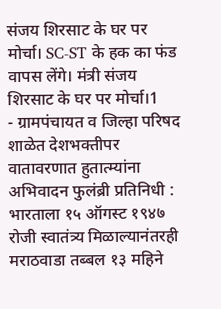संजय शिरसाट के घर पर मोर्चा। SC-ST के हक का फंड वापस लेंगे। मंत्री संजय शिरसाट के घर पर मोर्चा।1
- ग्रामपंचायत व जिल्हा परिषद शाळेत देशभक्तीपर वातावरणात हुतात्म्यांना अभिवादन फुलंब्री प्रतिनिधी : भारताला १५ ऑगस्ट १९४७ रोजी स्वातंत्र्य मिळाल्यानंतरही मराठवाडा तब्बल १३ महिने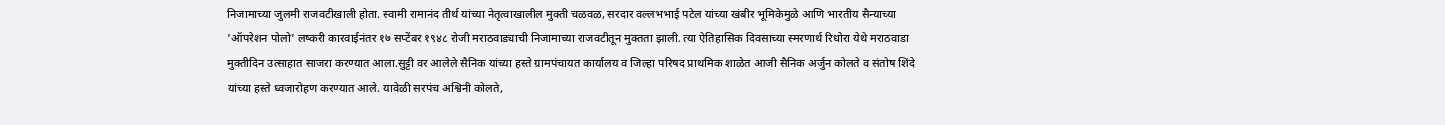निजामाच्या जुलमी राजवटीखाली होता. स्वामी रामानंद तीर्थ यांच्या नेतृत्वाखालील मुक्ती चळवळ, सरदार वल्लभभाई पटेल यांच्या खंबीर भूमिकेमुळे आणि भारतीय सैन्याच्या 'ऑपरेशन पोलो' लष्करी कारवाईनंतर १७ सप्टेंबर १९४८ रोजी मराठवाड्याची निजामाच्या राजवटीतून मुक्तता झाली. त्या ऐतिहासिक दिवसाच्या स्मरणार्थ रिधोरा येथे मराठवाडा मुक्तीदिन उत्साहात साजरा करण्यात आला.सुट्टी वर आलेले सैनिक यांच्या हस्ते ग्रामपंचायत कार्यालय व जिल्हा परिषद प्राथमिक शाळेत आजी सैनिक अर्जुन कोलते व संतोष शिंदे यांच्या हस्ते ध्वजारोहण करण्यात आले. यावेळी सरपंच अश्विनी कोलते,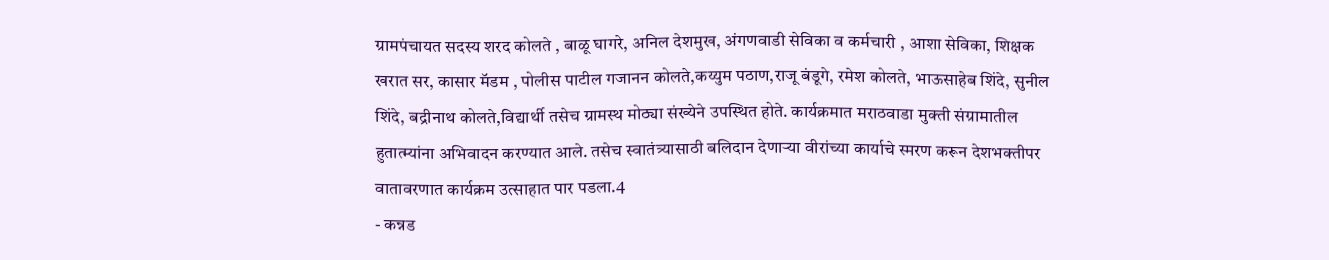ग्रामपंचायत सदस्य शरद कोलते , बाळू घागरे, अनिल देशमुख, अंगणवाडी सेविका व कर्मचारी , आशा सेविका, शिक्षक खरात सर, कासार मॅडम , पोलीस पाटील गजानन कोलते,कय्युम पठाण,राजू बंडूगे, रमेश कोलते, भाऊसाहेब शिंदे, सुनील शिंदे, बद्रीनाथ कोलते,विद्यार्थी तसेच ग्रामस्थ मोठ्या संख्येने उपस्थित होते. कार्यक्रमात मराठवाडा मुक्ती संग्रामातील हुतात्म्यांना अभिवादन करण्यात आले. तसेच स्वातंत्र्यासाठी बलिदान देणाऱ्या वीरांच्या कार्याचे स्मरण करून देशभक्तीपर वातावरणात कार्यक्रम उत्साहात पार पडला.4
- कन्नड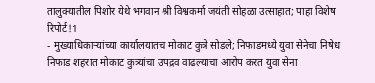तालुक्यातील पिशोर येथे भगवान श्री विश्वकर्मा जयंती सोहळा उत्साहात; पाहा विशेष रिपोर्ट!1
- मुख्याधिकाऱ्यांच्या कार्यालयातच मोकाट कुत्रे सोडले; निफाडमध्ये युवा सेनेचा निषेध निफाड शहरात मोकाट कुत्र्यांचा उपद्रव वाढल्याचा आरोप करत युवा सेना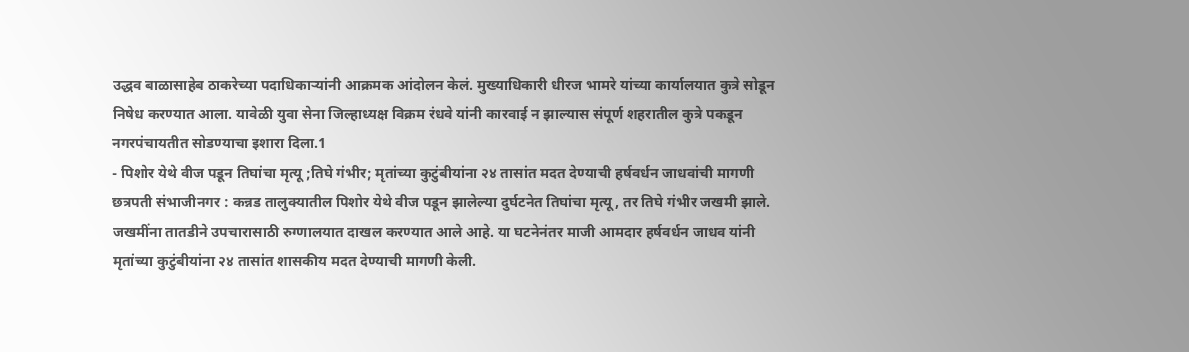उद्धव बाळासाहेब ठाकरेच्या पदाधिकाऱ्यांनी आक्रमक आंदोलन केलं. मुख्याधिकारी धीरज भामरे यांच्या कार्यालयात कुत्रे सोडून निषेध करण्यात आला. यावेळी युवा सेना जिल्हाध्यक्ष विक्रम रंधवे यांनी कारवाई न झाल्यास संपूर्ण शहरातील कुत्रे पकडून नगरपंचायतीत सोडण्याचा इशारा दिला.1
- पिशोर येथे वीज पडून तिघांचा मृत्यू ;तिघे गंभीर; मृतांच्या कुटुंबीयांना २४ तासांत मदत देण्याची हर्षवर्धन जाधवांची मागणी छत्रपती संभाजीनगर : कन्नड तालुक्यातील पिशोर येथे वीज पडून झालेल्या दुर्घटनेत तिघांचा मृत्यू, तर तिघे गंभीर जखमी झाले. जखमींना तातडीने उपचारासाठी रुग्णालयात दाखल करण्यात आले आहे. या घटनेनंतर माजी आमदार हर्षवर्धन जाधव यांनी मृतांच्या कुटुंबीयांना २४ तासांत शासकीय मदत देण्याची मागणी केली.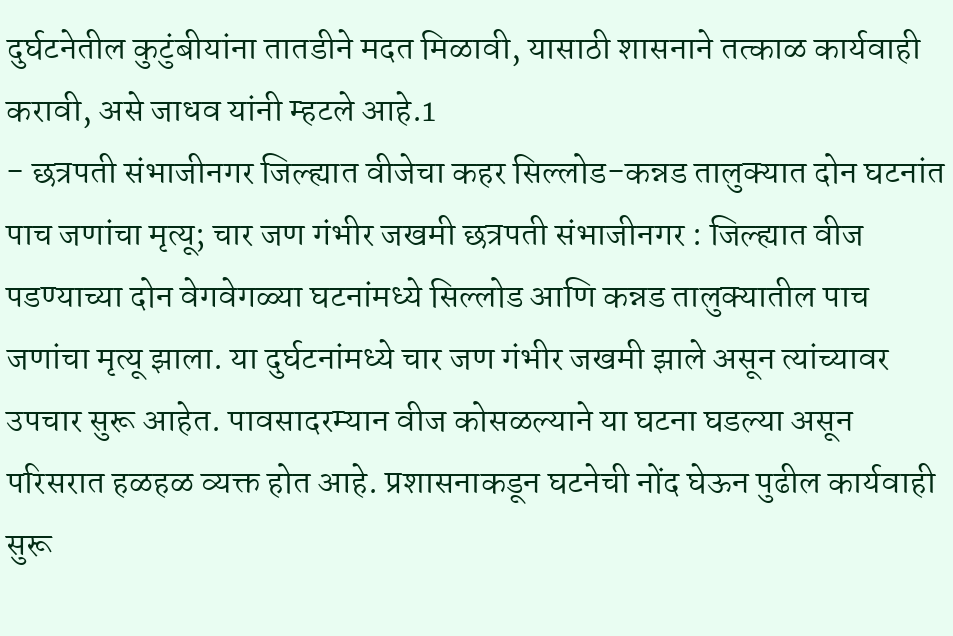दुर्घटनेतील कुटुंबीयांना तातडीने मदत मिळावी, यासाठी शासनाने तत्काळ कार्यवाही करावी, असे जाधव यांनी म्हटले आहे.1
- छत्रपती संभाजीनगर जिल्ह्यात वीजेचा कहर सिल्लोड-कन्नड तालुक्यात दोन घटनांत पाच जणांचा मृत्यू; चार जण गंभीर जखमी छत्रपती संभाजीनगर : जिल्ह्यात वीज पडण्याच्या दोन वेगवेगळ्या घटनांमध्ये सिल्लोड आणि कन्नड तालुक्यातील पाच जणांचा मृत्यू झाला. या दुर्घटनांमध्ये चार जण गंभीर जखमी झाले असून त्यांच्यावर उपचार सुरू आहेत. पावसादरम्यान वीज कोसळल्याने या घटना घडल्या असून परिसरात हळहळ व्यक्त होत आहे. प्रशासनाकडून घटनेची नोंद घेऊन पुढील कार्यवाही सुरू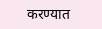करण्यात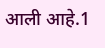आली आहे.1